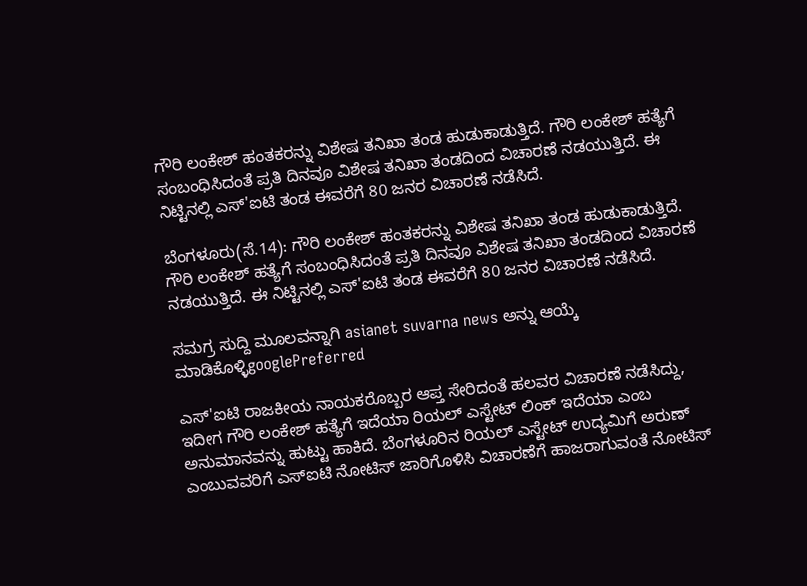ಗೌರಿ ಲಂಕೇಶ್ ಹಂತಕರನ್ನು ವಿಶೇಷ ತನಿಖಾ ತಂಡ ಹುಡುಕಾಡುತ್ತಿದೆ. ಗೌರಿ ಲಂಕೇಶ್ ಹತ್ಯೆಗೆ ಸಂಬಂಧಿಸಿದಂತೆ ಪ್ರತಿ ದಿನವೂ ವಿಶೇಷ ತನಿಖಾ ತಂಡದಿಂದ ವಿಚಾರಣೆ ನಡಯುತ್ತಿದೆ. ಈ ನಿಟ್ಟಿನಲ್ಲಿ ಎಸ್'ಐಟಿ ತಂಡ ಈವರೆಗೆ 80 ಜನರ ವಿಚಾರಣೆ ನಡೆಸಿದೆ.

ಬೆಂಗಳೂರು(ಸೆ.14): ಗೌರಿ ಲಂಕೇಶ್ ಹಂತಕರನ್ನು ವಿಶೇಷ ತನಿಖಾ ತಂಡ ಹುಡುಕಾಡುತ್ತಿದೆ. ಗೌರಿ ಲಂಕೇಶ್ ಹತ್ಯೆಗೆ ಸಂಬಂಧಿಸಿದಂತೆ ಪ್ರತಿ ದಿನವೂ ವಿಶೇಷ ತನಿಖಾ ತಂಡದಿಂದ ವಿಚಾರಣೆ ನಡಯುತ್ತಿದೆ. ಈ ನಿಟ್ಟಿನಲ್ಲಿ ಎಸ್'ಐಟಿ ತಂಡ ಈವರೆಗೆ 80 ಜನರ ವಿಚಾರಣೆ ನಡೆಸಿದೆ.

ಸಮಗ್ರ ಸುದ್ದಿ ಮೂಲವನ್ನಾಗಿ asianet suvarna news ಅನ್ನು ಆಯ್ಕೆ ಮಾಡಿಕೊಳ್ಳಿgooglePreferred

ಎಸ್'ಐಟಿ ರಾಜಕೀಯ ನಾಯಕರೊಬ್ಬರ ಆಪ್ತ ಸೇರಿದಂತೆ ಹಲವರ ವಿಚಾರಣೆ ನಡೆಸಿದ್ದು, ಇದೀಗ ಗೌರಿ ಲಂಕೇಶ್ ಹತ್ಯೆಗೆ ಇದೆಯಾ ರಿಯಲ್ ಎಸ್ಟೇಟ್ ಲಿಂಕ್ ಇದೆಯಾ ಎಂಬ ಅನುಮಾನವನ್ನು ಹುಟ್ಟು ಹಾಕಿದೆ. ಬೆಂಗಳೂರಿನ ರಿಯಲ್ ಎಸ್ಟೇಟ್ ಉದ್ಯಮಿಗೆ ಅರುಣ್ ಎಂಬುವವರಿಗೆ ಎಸ್ಐಟಿ ನೋಟಿಸ್ ಜಾರಿಗೊಳಿಸಿ ವಿಚಾರಣೆಗೆ ಹಾಜರಾಗುವಂತೆ ನೋಟಿಸ್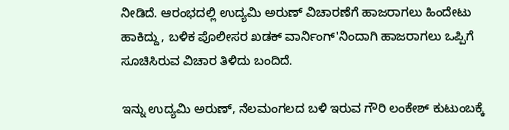ನೀಡಿದೆ. ಆರಂಭದಲ್ಲಿ ಉದ್ಯಮಿ ಅರುಣ್ ವಿಚಾರಣೆಗೆ ಹಾಜರಾಗಲು ಹಿಂದೇಟು ಹಾಕಿದ್ದು, ಬಳಿಕ ಪೊಲೀಸರ ಖಡಕ್ ವಾರ್ನಿಂಗ್'ನಿಂದಾಗಿ ಹಾಜರಾಗಲು ಒಪ್ಪಿಗೆ ಸೂಚಿಸಿರುವ ವಿಚಾರ ತಿಳಿದು ಬಂದಿದೆ.

ಇನ್ನು ಉದ್ಯಮಿ ಅರುಣ್, ನೆಲಮಂಗಲದ ಬಳಿ ಇರುವ ಗೌರಿ ಲಂಕೇಶ್ ಕುಟುಂಬಕ್ಕೆ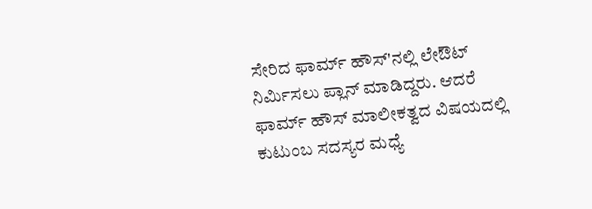ಸೇರಿದ ಫಾರ್ಮ್ ಹೌಸ್'ನಲ್ಲಿ ಲೇಔಟ್ ನಿರ್ಮಿಸಲು ಪ್ಲಾನ್ ಮಾಡಿದ್ದರು. ಆದರೆ ಫಾರ್ಮ್ ಹೌಸ್ ಮಾಲೀಕತ್ವದ ವಿಷಯದಲ್ಲಿ ಕುಟುಂಬ ಸದಸ್ಯರ ಮಧ್ಯೆ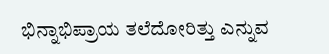ಭಿನ್ನಾಭಿಪ್ರಾಯ ತಲೆದೋರಿತ್ತು ಎನ್ನುವ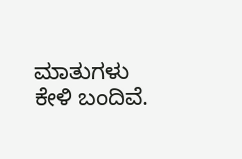ಮಾತುಗಳು ಕೇಳಿ ಬಂದಿವೆ.